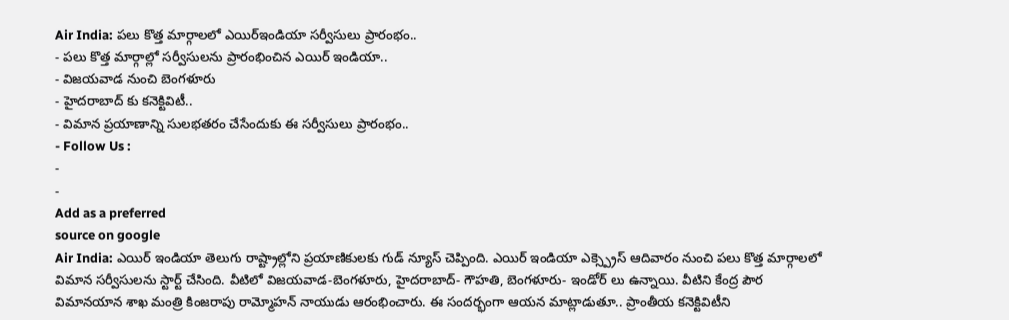Air India: పలు కొత్త మార్గాలలో ఎయిర్ఇండియా సర్వీసులు ప్రారంభం..
- పలు కొత్త మార్గాల్లో సర్వీసులను ప్రారంభించిన ఎయిర్ ఇండియా..
- విజయవాడ నుంచి బెంగళూరు
- హైదరాబాద్ కు కనెక్టివిటీ..
- విమాన ప్రయాణాన్ని సులభతరం చేసేందుకు ఈ సర్వీసులు ప్రారంభం..
- Follow Us :
-
-
Add as a preferred
source on google
Air India: ఎయిర్ ఇండియా తెలుగు రాష్ట్రాల్లోని ప్రయాణికులకు గుడ్ న్యూస్ చెప్పింది. ఎయిర్ ఇండియా ఎక్స్ప్రెస్ ఆదివారం నుంచి పలు కొత్త మార్గాలలో విమాన సర్వీసులను స్టార్ట్ చేసింది. వీటిలో విజయవాడ-బెంగళూరు, హైదరాబాద్- గౌహతి, బెంగళూరు- ఇండోర్ లు ఉన్నాయి. వీటిని కేంద్ర పౌర విమానయాన శాఖ మంత్రి కింజరాపు రామ్మోహన్ నాయుడు ఆరంభించారు. ఈ సందర్భంగా ఆయన మాట్లాడుతూ.. ప్రాంతీయ కనెక్టివిటీని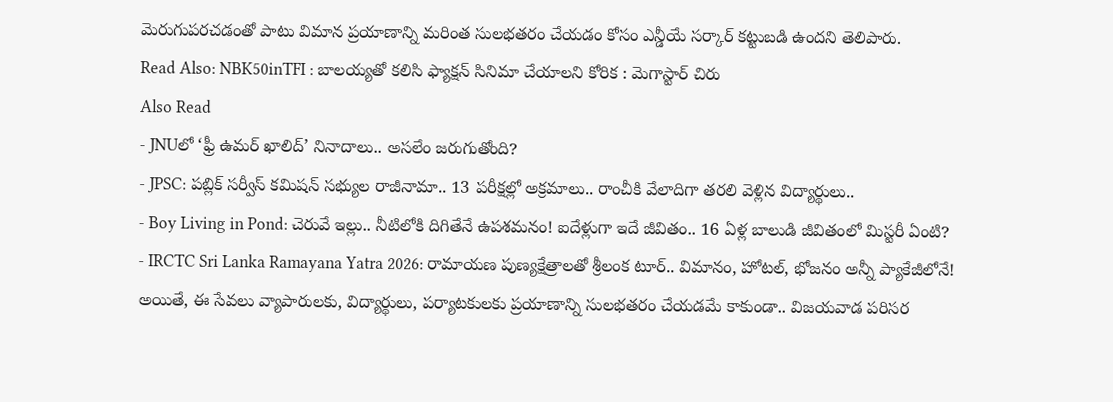మెరుగుపరచడంతో పాటు విమాన ప్రయాణాన్ని మరింత సులభతరం చేయడం కోసం ఎన్డీయే సర్కార్ కట్టుబడి ఉందని తెలిపారు.
Read Also: NBK50inTFI : బాలయ్యతో కలిసి ఫ్యాక్షన్ సినిమా చేయాలని కోరిక : మెగాస్టార్ చిరు
Also Read
- JNUలో ‘ఫ్రీ ఉమర్ ఖాలిద్’ నినాదాలు.. అసలేం జరుగుతోంది?
- JPSC: పబ్లిక్ సర్వీస్ కమిషన్ సభ్యుల రాజీనామా.. 13 పరీక్షల్లో అక్రమాలు.. రాంచీకి వేలాదిగా తరలి వెళ్లిన విద్యార్థులు..
- Boy Living in Pond: చెరువే ఇల్లు.. నీటిలోకి దిగితేనే ఉపశమనం! ఐదేళ్లుగా ఇదే జీవితం.. 16 ఏళ్ల బాలుడి జీవితంలో మిస్టరీ ఏంటి?
- IRCTC Sri Lanka Ramayana Yatra 2026: రామాయణ పుణ్యక్షేత్రాలతో శ్రీలంక టూర్.. విమానం, హోటల్, భోజనం అన్నీ ప్యాకేజీలోనే!
అయితే, ఈ సేవలు వ్యాపారులకు, విద్యార్థులు, పర్యాటకులకు ప్రయాణాన్ని సులభతరం చేయడమే కాకుండా.. విజయవాడ పరిసర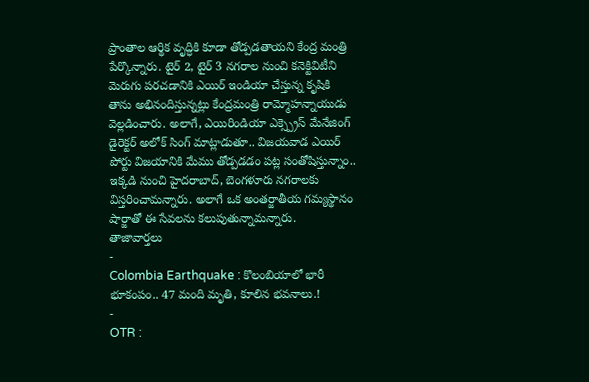ప్రాంతాల ఆర్థిక వృద్ధికి కూడా తోడ్పడతాయని కేంద్ర మంత్రి పేర్కొన్నారు. టైర్ 2, టైర్ 3 నగరాల నుంచి కనెక్టివిటీని మెరుగు పరచడానికి ఎయిర్ ఇండియా చేస్తున్న కృషికి తాను అభినందిస్తున్నట్లు కేంద్రమంత్రి రామ్మోహన్నాయుడు వెల్లడించారు. అలాగే, ఎయిరిండియా ఎక్స్ప్రెస్ మేనేజింగ్ డైరెక్టర్ అలోక్ సింగ్ మాట్లాడుతూ.. విజయవాడ ఎయిర్ పోర్టు విజయానికి మేము తోడ్పడడం పట్ల సంతోషిస్తున్నాం.. ఇక్కడి నుంచి హైదరాబాద్, బెంగళూరు నగరాలకు విస్తరించామన్నారు. అలాగే ఒక అంతర్జాతీయ గమ్యస్థానం షార్జాతో ఈ సేవలను కలుపుతున్నామన్నారు.
తాజావార్తలు
-
Colombia Earthquake : కొలంబియాలో భారీ భూకంపం.. 47 మంది మృతి, కూలిన భవనాలు.!
-
OTR :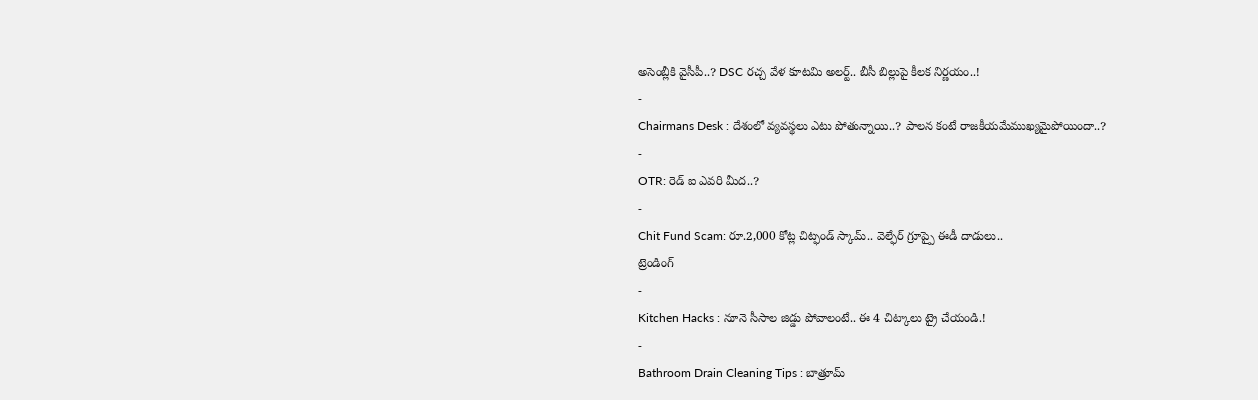అసెంబ్లీకి వైసీపీ..? DSC రచ్చ వేళ కూటమి అలర్ట్.. బీసీ బిల్లుపై కీలక నిర్ణయం..!
-
Chairmans Desk : దేశంలో వ్యవస్థలు ఎటు పోతున్నాయి..? పాలన కంటే రాజకీయమేముఖ్యమైపోయిందా..?
-
OTR: రెడ్ ఐ ఎవరి మీద..?
-
Chit Fund Scam: రూ.2,000 కోట్ల చిట్ఫండ్ స్కామ్.. వెల్ఫేర్ గ్రూప్పై ఈడీ దాడులు..
ట్రెండింగ్
-
Kitchen Hacks : నూనె సీసాల జిడ్డు పోవాలంటే.. ఈ 4 చిట్కాలు ట్రై చేయండి.!
-
Bathroom Drain Cleaning Tips : బాత్రూమ్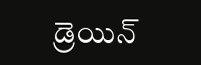డ్రెయిన్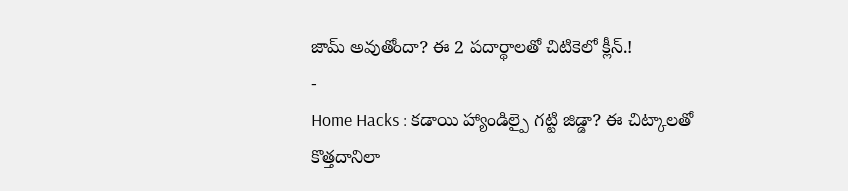జామ్ అవుతోందా? ఈ 2 పదార్థాలతో చిటికెలో క్లీన్.!
-
Home Hacks : కడాయి హ్యాండిల్పై గట్టి జిడ్డా? ఈ చిట్కాలతో కొత్తదానిలా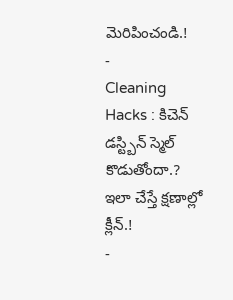మెరిపించండి.!
-
Cleaning Hacks : కిచెన్ డస్ట్బిన్ స్మెల్ కొడుతోందా.? ఇలా చేస్తే క్షణాల్లో క్లీన్.!
-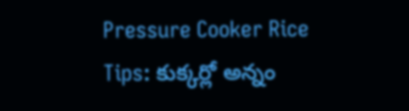Pressure Cooker Rice Tips: కుక్కర్లో అన్నం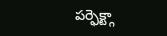పర్ఫెక్ట్గా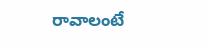రావాలంటే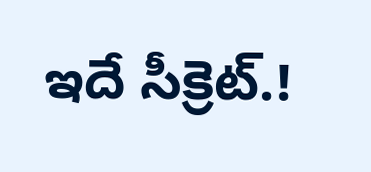ఇదే సీక్రెట్.!